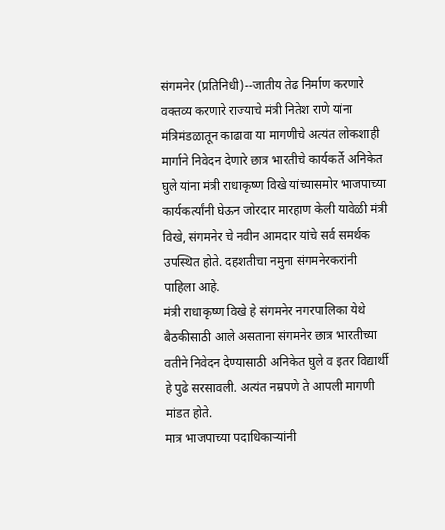संगमनेर (प्रतिनिधी)--जातीय तेढ निर्माण करणारे वक्तव्य करणारे राज्याचे मंत्री नितेश राणे यांना मंत्रिमंडळातून काढावा या मागणीचे अत्यंत लोकशाही मार्गाने निवेदन देणारे छात्र भारतीचे कार्यकर्ते अनिकेत घुले यांना मंत्री राधाकृष्ण विखे यांच्यासमोर भाजपाच्या कार्यकर्त्यांनी घेऊन जोरदार मारहाण केली यावेळी मंत्री विखे, संगमनेर चे नवीन आमदार यांचे सर्व समर्थक उपस्थित होते. दहशतीचा नमुना संगमनेरकरांनी पाहिला आहे.
मंत्री राधाकृष्ण विखे हे संगमनेर नगरपालिका येथे बैठकीसाठी आले असताना संगमनेर छात्र भारतीच्या वतीने निवेदन देण्यासाठी अनिकेत घुले व इतर विद्यार्थी हे पुढे सरसावली. अत्यंत नम्रपणे ते आपली मागणी मांडत होते.
मात्र भाजपाच्या पदाधिकाऱ्यांनी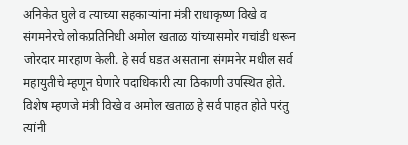अनिकेत घुले व त्याच्या सहकाऱ्यांना मंत्री राधाकृष्ण विखे व संगमनेरचे लोकप्रतिनिधी अमोल खताळ यांच्यासमोर गचांडी धरून जोरदार मारहाण केली. हे सर्व घडत असताना संगमनेर मधील सर्व महायुतीचे म्हणून घेणारे पदाधिकारी त्या ठिकाणी उपस्थित होते. विशेष म्हणजे मंत्री विखे व अमोल खताळ हे सर्व पाहत होते परंतु त्यांनी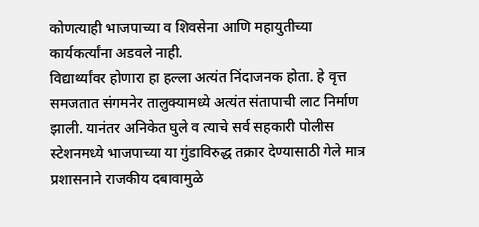कोणत्याही भाजपाच्या व शिवसेना आणि महायुतीच्या कार्यकर्त्यांना अडवले नाही.
विद्यार्थ्यांवर होणारा हा हल्ला अत्यंत निंदाजनक होता. हे वृत्त समजतात संगमनेर तालुक्यामध्ये अत्यंत संतापाची लाट निर्माण झाली. यानंतर अनिकेत घुले व त्याचे सर्व सहकारी पोलीस स्टेशनमध्ये भाजपाच्या या गुंडाविरुद्ध तक्रार देण्यासाठी गेले मात्र प्रशासनाने राजकीय दबावामुळे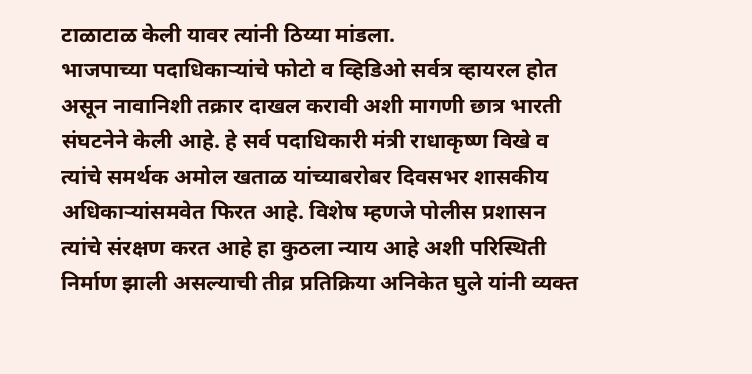टाळाटाळ केली यावर त्यांनी ठिय्या मांडला.
भाजपाच्या पदाधिकाऱ्यांचे फोटो व व्हिडिओ सर्वत्र व्हायरल होत असून नावानिशी तक्रार दाखल करावी अशी मागणी छात्र भारती संघटनेने केली आहे. हे सर्व पदाधिकारी मंत्री राधाकृष्ण विखे व त्यांचे समर्थक अमोल खताळ यांच्याबरोबर दिवसभर शासकीय अधिकाऱ्यांसमवेत फिरत आहे. विशेष म्हणजे पोलीस प्रशासन त्यांचे संरक्षण करत आहे हा कुठला न्याय आहे अशी परिस्थिती निर्माण झाली असल्याची तीव्र प्रतिक्रिया अनिकेत घुले यांनी व्यक्त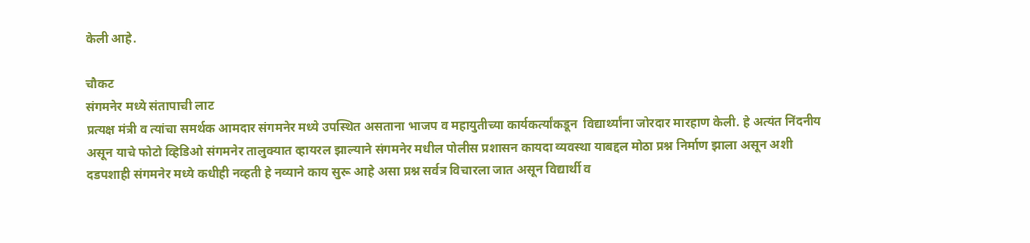केली आहे.

चौकट
संगमनेर मध्ये संतापाची लाट
प्रत्यक्ष मंत्री व त्यांचा समर्थक आमदार संगमनेर मध्ये उपस्थित असताना भाजप व महायुतीच्या कार्यकर्त्यांकडून  विद्यार्थ्यांना जोरदार मारहाण केली. हे अत्यंत निंदनीय असून याचे फोटो व्हिडिओ संगमनेर तालुक्यात व्हायरल झाल्याने संगमनेर मधील पोलीस प्रशासन कायदा व्यवस्था याबद्दल मोठा प्रश्न निर्माण झाला असून अशी दडपशाही संगमनेर मध्ये कधीही नव्हती हे नव्याने काय सुरू आहे असा प्रश्न सर्वत्र विचारला जात असून विद्यार्थी व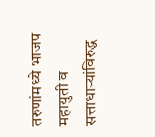तरुणांमध्ये भाजप महायुती व सत्ताधाऱ्यांविरुद्ध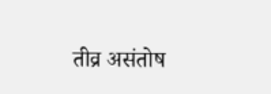तीव्र असंतोष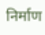निर्माण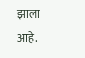झाला आहे.